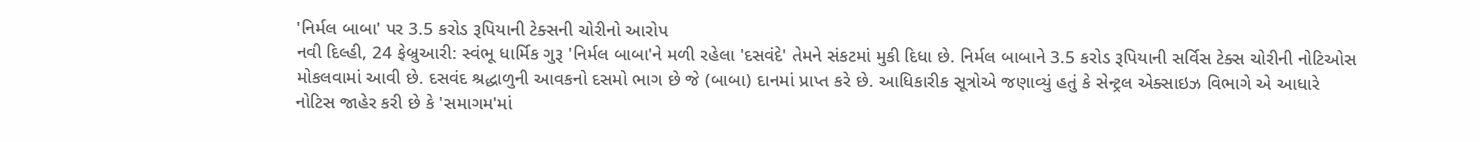'નિર્મલ બાબા' પર 3.5 કરોડ રૂપિયાની ટેક્સની ચોરીનો આરોપ
નવી દિલ્હી, 24 ફેબ્રુઆરી: સ્વંભૂ ધાર્મિક ગુરૂ 'નિર્મલ બાબા'ને મળી રહેલા 'દસવંદે' તેમને સંકટમાં મુકી દિધા છે. નિર્મલ બાબાને 3.5 કરોડ રૂપિયાની સર્વિસ ટેક્સ ચોરીની નોટિઓસ મોકલવામાં આવી છે. દસવંદ શ્રદ્ધાળુની આવકનો દસમો ભાગ છે જે (બાબા) દાનમાં પ્રાપ્ત કરે છે. આધિકારીક સૂત્રોએ જણાવ્યું હતું કે સેન્ટ્રલ એક્સાઇઝ વિભાગે એ આધારે નોટિસ જાહેર કરી છે કે 'સમાગમ'માં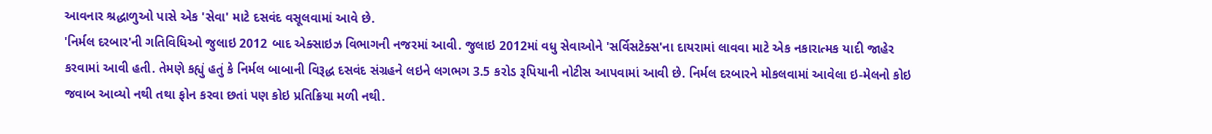આવનાર શ્રદ્ધાળુઓ પાસે એક 'સેવા' માટે દસવંદ વસૂલવામાં આવે છે.
'નિર્મલ દરબાર'ની ગતિવિધિઓ જુલાઇ 2012 બાદ એક્સાઇઝ વિભાગની નજરમાં આવી. જુલાઇ 2012માં વધુ સેવાઓને 'સર્વિસટેક્સ'ના દાયરામાં લાવવા માટે એક નકારાત્મક યાદી જાહેર કરવામાં આવી હતી. તેમણે કહ્યું હતું કે નિર્મલ બાબાની વિરૂદ્ધ દસવંદ સંગ્રહને લઇને લગભગ 3.5 કરોડ રૂપિયાની નોટીસ આપવામાં આવી છે. નિર્મલ દરબારને મોકલવામાં આવેલા ઇ-મેલનો કોઇ જવાબ આવ્યો નથી તથા ફોન કરવા છતાં પણ કોઇ પ્રતિક્રિયા મળી નથી.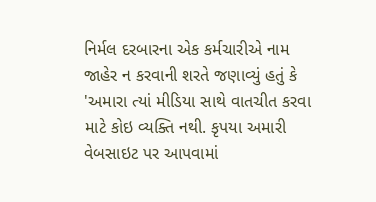નિર્મલ દરબારના એક કર્મચારીએ નામ જાહેર ન કરવાની શરતે જણાવ્યું હતું કે 'અમારા ત્યાં મીડિયા સાથે વાતચીત કરવા માટે કોઇ વ્યક્તિ નથી. કૃપયા અમારી વેબસાઇટ પર આપવામાં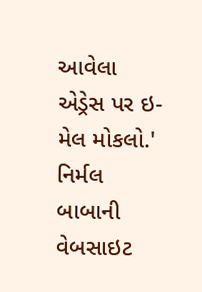આવેલા એડ્રેસ પર ઇ-મેલ મોકલો.' નિર્મલ બાબાની વેબસાઇટ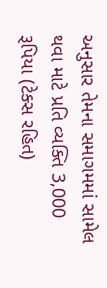અનુસાર તેમના સમાગમમાં સામેલ થવા માટે પ્રતિ વ્યક્તિ 3,000 રૂપિયા (ટેક્સ રહિત)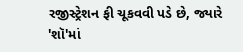રજીસ્ટ્રેશન ફી ચૂકવવી પડે છે, જ્યારે 'શૉ'માં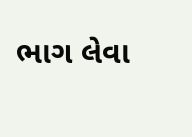ભાગ લેવા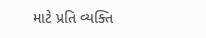માટે પ્રતિ વ્યક્તિ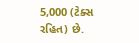5,000 (ટેક્સ રહિત) છે.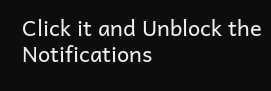Click it and Unblock the Notifications